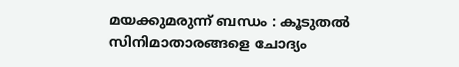മയക്കുമരുന്ന് ബന്ധം : കൂടുതല്‍ സിനിമാതാരങ്ങളെ ചോദ്യം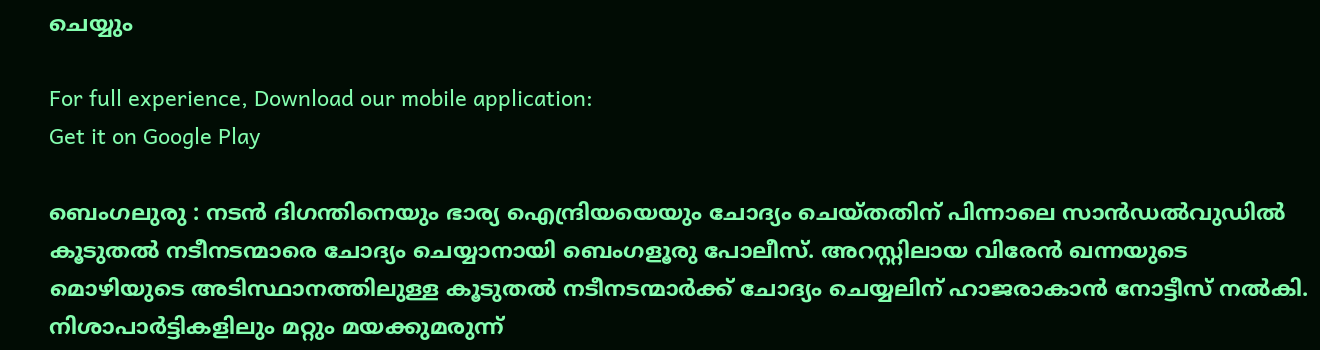ചെയ്യും

For full experience, Download our mobile application:
Get it on Google Play

ബെംഗലുരു : നടന്‍ ദിഗന്തിനെയും ഭാര്യ ഐന്ദ്രിയയെയും ചോദ്യം ചെയ്തതിന് പിന്നാലെ സാന്‍ഡല്‍വുഡില്‍ കൂടുതല്‍ നടീനടന്മാരെ ചോദ്യം ചെയ്യാനായി ബെംഗളൂരു പോലീസ്. അറസ്റ്റിലായ വിരേന്‍ ഖന്നയുടെ മൊഴിയുടെ അടിസ്ഥാനത്തിലുള്ള കൂടുതല്‍ നടീനടന്മാര്‍ക്ക് ചോദ്യം ചെയ്യലിന് ഹാജരാകാന്‍ നോട്ടീസ് നല്‍കി. നിശാപാര്‍ട്ടികളിലും മറ്റും മയക്കുമരുന്ന്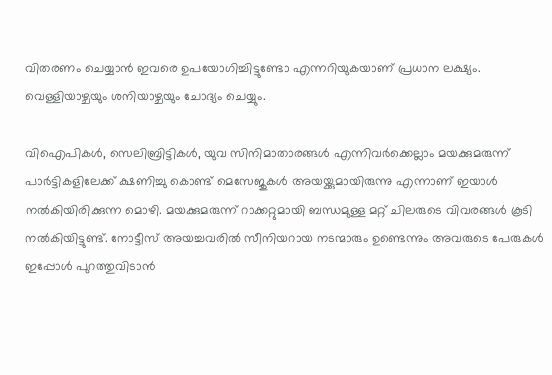വിതരണം ചെയ്യാന്‍ ഇവരെ ഉപയോഗിച്ചിട്ടുണ്ടോ എന്നറിയുകയാണ് പ്രധാന ലക്ഷ്യം. വെള്ളിയാഴ്ചയും ശനിയാഴ്ചയും ചോദ്യം ചെയ്യും.

വിഐപികള്‍, സെലിബ്രിട്ടികള്‍, യുവ സിനിമാതാരങ്ങള്‍ എന്നിവര്‍ക്കെല്ലാം മയക്കുമരുന്ന് പാര്‍ട്ടികളിലേക്ക് ക്ഷണിച്ചു കൊണ്ട് മെസേജുകള്‍ അയയ്ക്കുമായിരുന്നു എന്നാണ് ഇയാള്‍ നല്‍കിയിരിക്കുന്ന മൊഴി. മയക്കുമരുന്ന് റാക്കറ്റുമായി ബന്ധമുള്ള മറ്റ് ചിലരുടെ വിവരങ്ങള്‍ കൂടി നല്‍കിയിട്ടുണ്ട്. നോട്ടീസ് അയച്ചവരില്‍ സീനിയറായ നടന്മാരും ഉണ്ടെന്നും അവരുടെ പേരുകള്‍ ഇപ്പോള്‍ പുറത്തുവിടാന്‍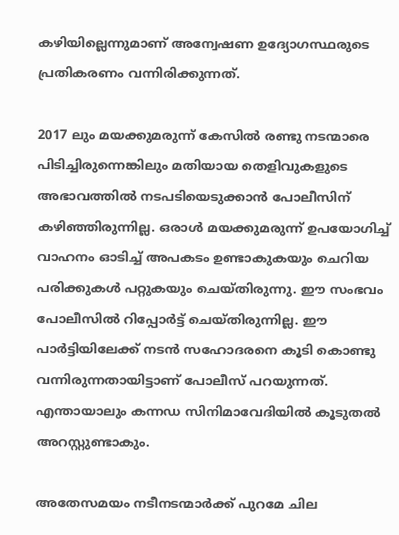കഴിയില്ലെന്നുമാണ് അന്വേഷണ ഉദ്യോഗസ്ഥരുടെ പ്രതികരണം വന്നിരിക്കുന്നത്.

2017 ലും മയക്കുമരുന്ന് കേസില്‍ രണ്ടു നടന്മാരെ പിടിച്ചിരുന്നെങ്കിലും മതിയായ തെളിവുകളുടെ അഭാവത്തില്‍ നടപടിയെടുക്കാന്‍ പോലീസിന് കഴിഞ്ഞിരുന്നില്ല. ഒരാള്‍ മയക്കുമരുന്ന് ഉപയോഗിച്ച് വാഹനം ഓടിച്ച് അപകടം ഉണ്ടാകുകയും ചെറിയ പരിക്കുകള്‍ പറ്റുകയും ചെയ്തിരുന്നു. ഈ സംഭവം പോലീസില്‍ റിപ്പോര്‍ട്ട് ചെയ്തിരുന്നില്ല. ഈ പാര്‍ട്ടിയിലേക്ക് നടന്‍ സഹോദരനെ കൂടി കൊണ്ടു വന്നിരുന്നതായിട്ടാണ് പോലീസ് പറയുന്നത്. എന്തായാലും കന്നഡ സിനിമാവേദിയില്‍ കൂടുതല്‍ അറസ്റ്റുണ്ടാകും.

അതേസമയം നടീനടന്മാര്‍ക്ക് പുറമേ ചില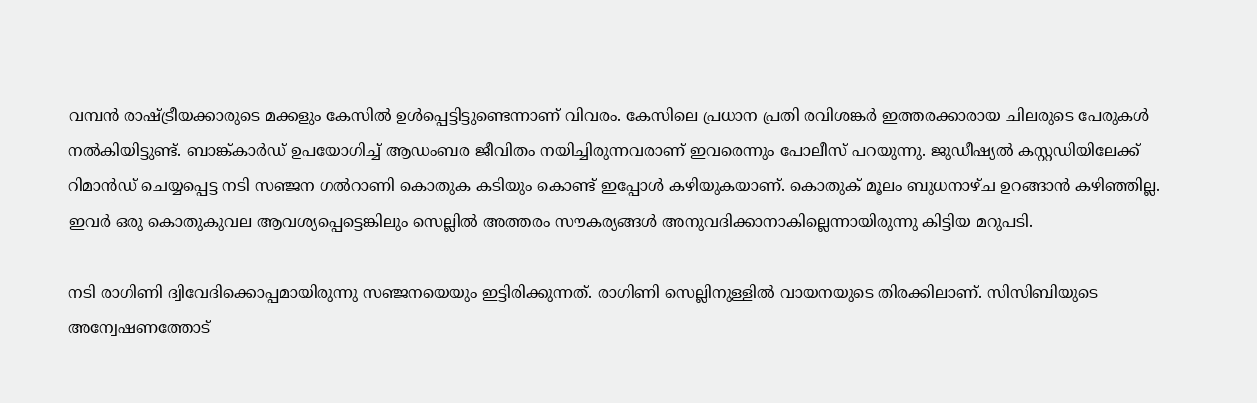വമ്പന്‍ രാഷ്ട്രീയക്കാരുടെ മക്കളും കേസില്‍ ഉള്‍പ്പെട്ടിട്ടുണ്ടെന്നാണ് വിവരം. കേസിലെ പ്രധാന പ്രതി രവിശങ്കര്‍ ഇത്തരക്കാരായ ചിലരുടെ പേരുകള്‍ നല്‍കിയിട്ടുണ്ട്. ബാങ്ക്കാര്‍ഡ് ഉപയോഗിച്ച് ആഡംബര ജീവിതം നയിച്ചിരുന്നവരാണ് ഇവരെന്നും പോലീസ് പറയുന്നു. ജുഡീഷ്യല്‍ കസ്റ്റഡിയിലേക്ക് റിമാന്‍ഡ് ചെയ്യപ്പെട്ട നടി സഞ്ജന ഗല്‍റാണി കൊതുക കടിയും കൊണ്ട് ഇപ്പോള്‍ കഴിയുകയാണ്. കൊതുക് മൂലം ബുധനാഴ്ച ഉറങ്ങാന്‍ കഴിഞ്ഞില്ല. ഇവര്‍ ഒരു കൊതുകുവല ആവശ്യപ്പെട്ടെങ്കിലും സെല്ലില്‍ അത്തരം സൗകര്യങ്ങള്‍ അനുവദിക്കാനാകില്ലെന്നായിരുന്നു കിട്ടിയ മറുപടി.

നടി രാഗിണി ദ്വിവേദിക്കൊപ്പമായിരുന്നു സഞ്ജനയെയും ഇട്ടിരിക്കുന്നത്. രാഗിണി സെല്ലിനുള്ളില്‍ വായനയുടെ തിരക്കിലാണ്. സിസിബിയുടെ അന്വേഷണത്തോട്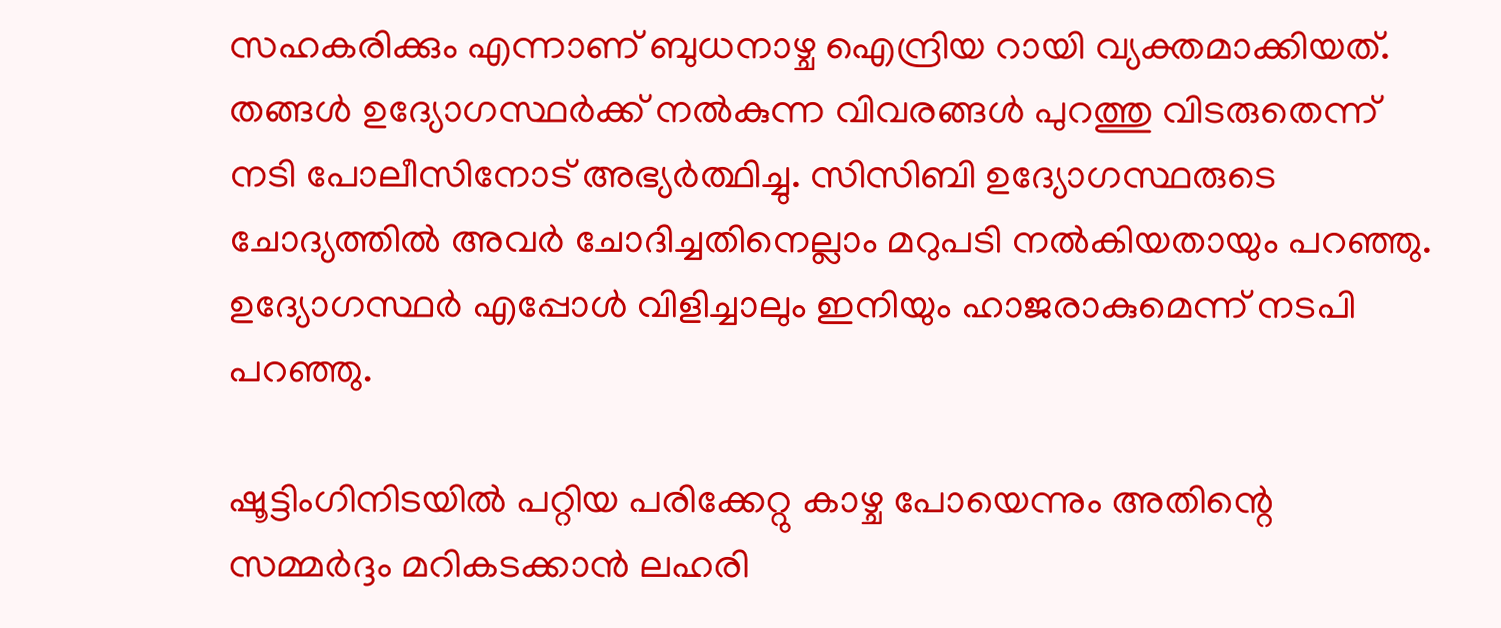സഹകരിക്കും എന്നാണ് ബുധനാഴ്ച ഐന്ദ്രിയ റായി വ്യക്തമാക്കിയത്. തങ്ങള്‍ ഉദ്യോഗസ്ഥര്‍ക്ക് നല്‍കുന്ന വിവരങ്ങള്‍ പുറത്തു വിടരുതെന്ന് നടി പോലീസിനോട് അഭ്യര്‍ത്ഥിച്ചു. സിസിബി ഉദ്യോഗസ്ഥരുടെ ചോദ്യത്തില്‍ അവര്‍ ചോദിച്ചതിനെല്ലാം മറുപടി നല്‍കിയതായും പറഞ്ഞു.
ഉദ്യോഗസ്ഥര്‍ എപ്പോള്‍ വിളിച്ചാലും ഇനിയും ഹാജരാകുമെന്ന് നടപി പറഞ്ഞു.

ഷൂട്ടിംഗിനിടയില്‍ പറ്റിയ പരിക്കേറ്റു കാഴ്ച പോയെന്നും അതിന്റെ സമ്മര്‍ദ്ദം മറികടക്കാന്‍ ലഹരി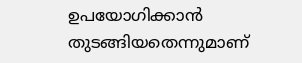ഉപയോഗിക്കാന്‍ തുടങ്ങിയതെന്നുമാണ്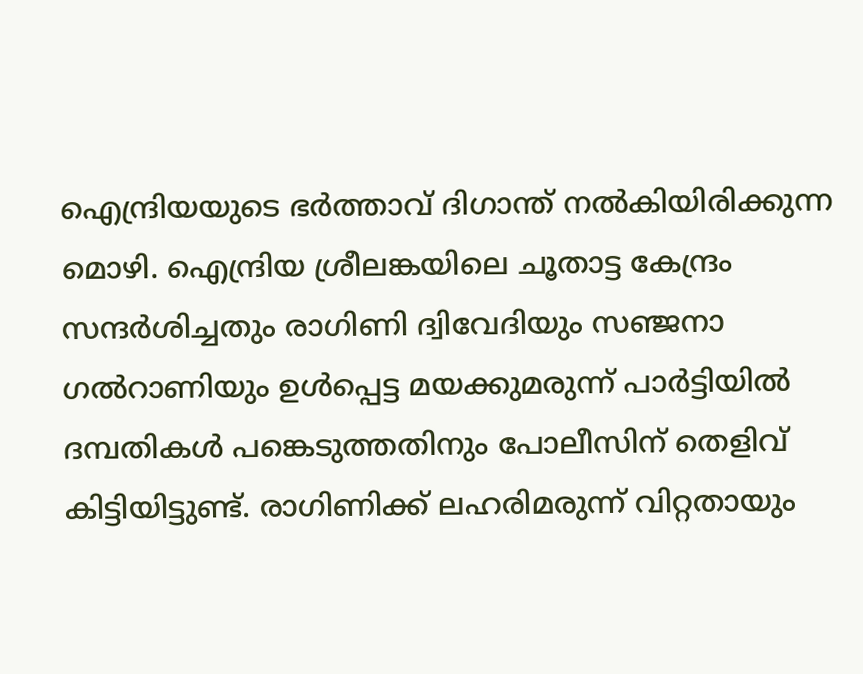ഐന്ദ്രിയയുടെ ഭര്‍ത്താവ് ദിഗാന്ത് നല്‍കിയിരിക്കുന്ന മൊഴി. ഐന്ദ്രിയ ശ്രീലങ്കയിലെ ചൂതാട്ട കേന്ദ്രം സന്ദര്‍ശിച്ചതും രാഗിണി ദ്വിവേദിയും സഞ്ജനാ ഗല്‍റാണിയും ഉള്‍പ്പെട്ട മയക്കുമരുന്ന് പാര്‍ട്ടിയില്‍ ദമ്പതികള്‍ പങ്കെടുത്തതിനും പോലീസിന് തെളിവ് കിട്ടിയിട്ടുണ്ട്. രാഗിണിക്ക് ലഹരിമരുന്ന് വിറ്റതായും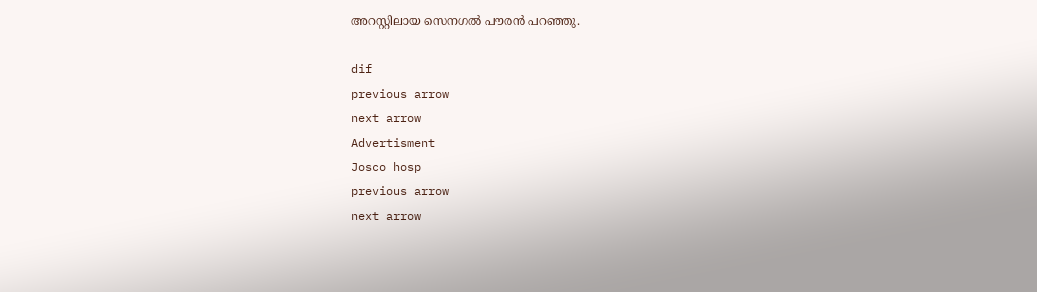അറസ്റ്റിലായ സെനഗല്‍ പൗരന്‍ പറഞ്ഞു.

dif
previous arrow
next arrow
Advertisment
Josco hosp
previous arrow
next arrow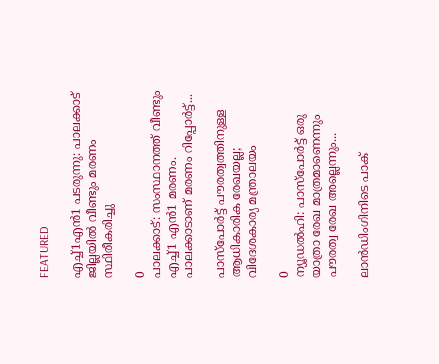FEATURED

എച്ച്1എൻ1 പടരുന്നു: പാലക്കാട് ജില്ലയിൽ വീണ്ടും മരണം സ്ഥിരീകരിച്ചു

0
പാലക്കാട്: സംസ്ഥാനത്ത് വീണ്ടും എച്ച്1 എന്‍1 മരണം. പാലക്കാടാണ് മരണം റിപ്പോര്‍ട്ട്...

പാസ്‌പോർട്ട് പൗരത്വത്തിനുള്ള ആധികാരിക രേഖയല്ല; വിദേശകാര്യ മന്ത്രാലയം

0
ന്യൂഡല്‍ഹി: പാസ്‌പോർട്ട് ഒരു യാത്രാ രേഖ മാത്രമാണെന്നും പൗരത്വ രേഖ അല്ലെന്നും...

ലാൻഡിംഗിനിടെ പാക്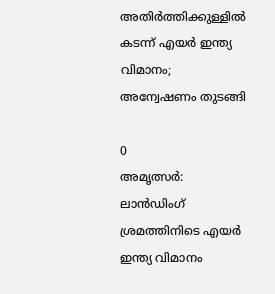അതിർത്തിക്കുള്ളിൽ കടന്ന് എയർ ഇന്ത്യ വിമാനം; അന്വേഷണം തുടങ്ങി

0
അമൃത്സർ: ലാൻഡിംഗ് ശ്രമത്തിനിടെ എയർ ഇന്ത്യ വിമാനം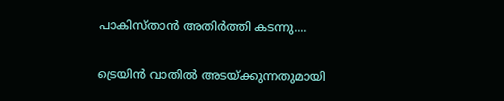പാകിസ്താൻ അതിർത്തി കടന്നു....

ട്രെയിൻ വാതിൽ അടയ്ക്കുന്നതുമായി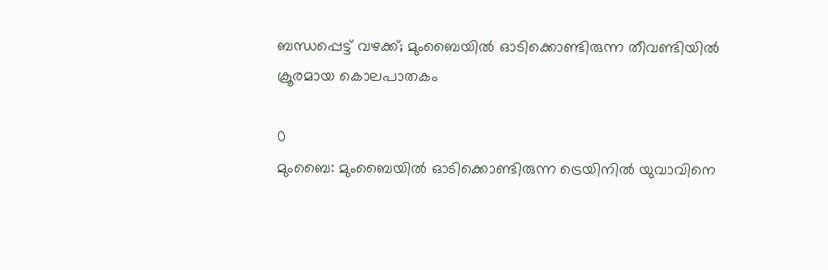ബന്ധപ്പെട്ട് വഴക്ക്; മുംബൈയിൽ ഓടിക്കൊണ്ടിരുന്ന തീവണ്ടിയിൽ ക്രൂരമായ കൊലപാതകം

0
മുംബൈ: മുംബൈയില്‍ ഓടിക്കൊണ്ടിരുന്ന ട്രെയിനില്‍ യുവാവിനെ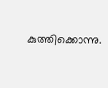കുത്തിക്കൊന്നു.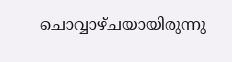ചൊവ്വാഴ്ചയായിരുന്നു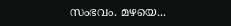സംഭവം. മഴയെ...